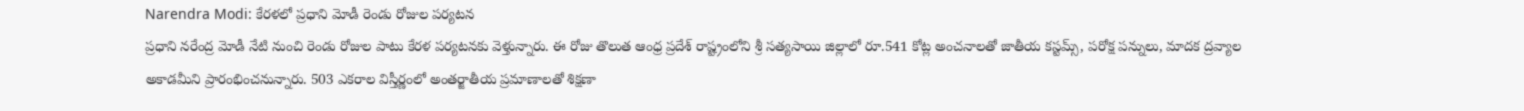Narendra Modi: కేరళలో ప్రధాని మోడీ రెండు రోజుల పర్యటన
ప్రధాని నరేంద్ర మోడీ నేటి నుంచి రెండు రోజుల పాటు కేరళ పర్యటనకు వెళ్తున్నారు. ఈ రోజు తొలుత ఆంధ్ర ప్రదేశ్ రాష్ట్రంలోని శ్రీ సత్యసాయి జిల్లాలో రూ.541 కోట్ల అంచనాలతో జాతీయ కస్టమ్స్, పరోక్ష పన్నులు, మాదక ద్రవ్యాల అకాడమీని ప్రారంభించనున్నారు. 503 ఎకరాల విస్తీర్ణంలో అంతర్జాతీయ ప్రమాణాలతో శిక్షణా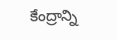కేంద్రాన్ని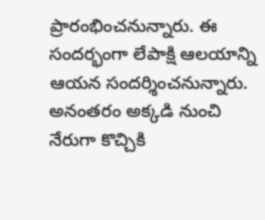ప్రారంభించనున్నారు. ఈ సందర్భంగా లేపాక్షి ఆలయాన్ని ఆయన సందర్శించనున్నారు. అనంతరం అక్కడి నుంచి నేరుగా కొచ్చికి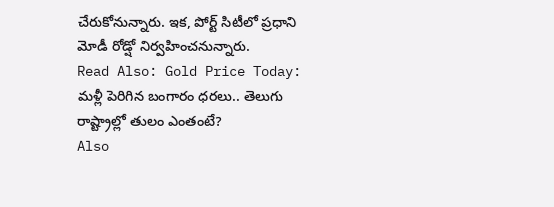చేరుకోనున్నారు. ఇక, పోర్ట్ సిటీలో ప్రధాని మోడీ రోడ్షో నిర్వహించనున్నారు.
Read Also: Gold Price Today: మళ్లీ పెరిగిన బంగారం ధరలు.. తెలుగు రాష్ట్రాల్లో తులం ఎంతంటే?
Also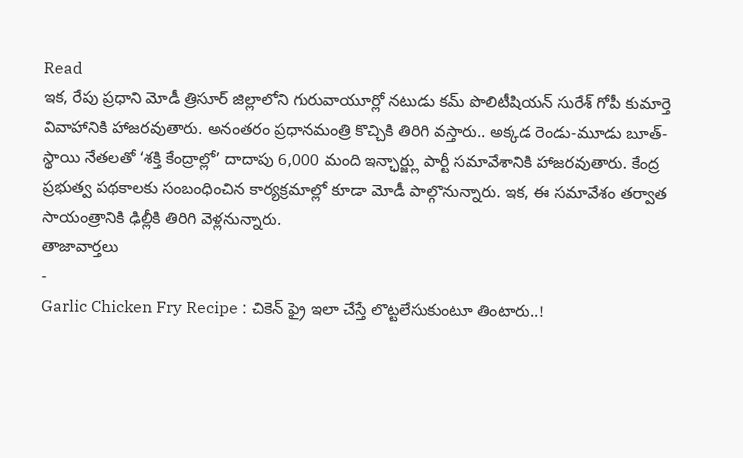Read
ఇక, రేపు ప్రధాని మోడీ త్రిసూర్ జిల్లాలోని గురువాయూర్లో నటుడు కమ్ పొలిటీషియన్ సురేశ్ గోపీ కుమార్తె వివాహానికి హాజరవుతారు. అనంతరం ప్రధానమంత్రి కొచ్చికి తిరిగి వస్తారు.. అక్కడ రెండు-మూడు బూత్-స్థాయి నేతలతో ‘శక్తి కేంద్రాల్లో’ దాదాపు 6,000 మంది ఇన్ఛార్జ్లు పార్టీ సమావేశానికి హాజరవుతారు. కేంద్ర ప్రభుత్వ పథకాలకు సంబంధించిన కార్యక్రమాల్లో కూడా మోడీ పాల్గొనున్నారు. ఇక, ఈ సమావేశం తర్వాత సాయంత్రానికి ఢిల్లీకి తిరిగి వెళ్లనున్నారు.
తాజావార్తలు
-
Garlic Chicken Fry Recipe : చికెన్ ఫ్రై ఇలా చేస్తే లొట్టలేసుకుంటూ తింటారు..!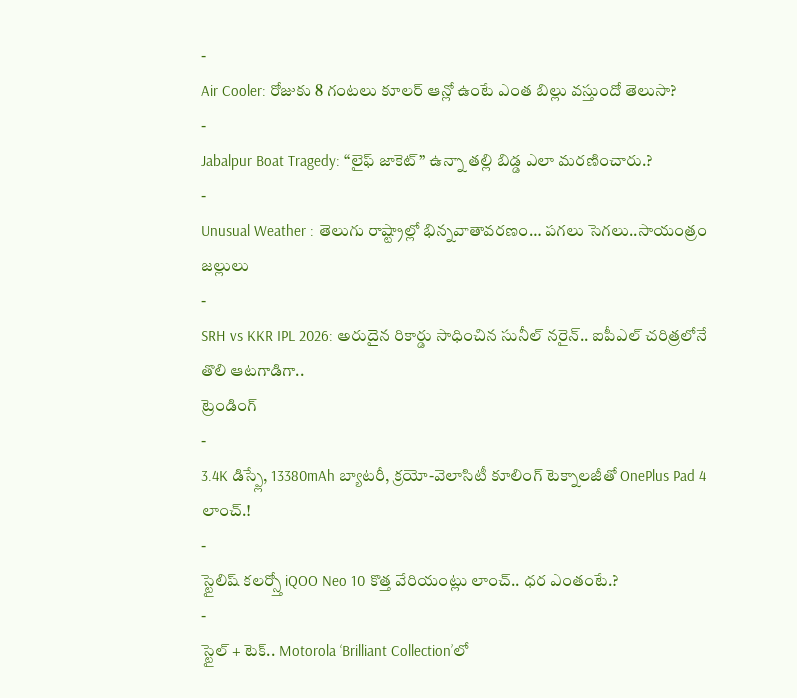-
Air Cooler: రోజుకు 8 గంటలు కూలర్ ఆన్లో ఉంటే ఎంత బిల్లు వస్తుందో తెలుసా?
-
Jabalpur Boat Tragedy: “లైఫ్ జాకెట్” ఉన్నా తల్లి బిడ్డ ఎలా మరణించారు.?
-
Unusual Weather : తెలుగు రాష్ట్రాల్లో భిన్నవాతావరణం… పగలు సెగలు..సాయంత్రం జల్లులు
-
SRH vs KKR IPL 2026: అరుదైన రికార్డు సాధించిన సునీల్ నరైన్.. ఐపీఎల్ చరిత్రలోనే తొలి ఆటగాడిగా..
ట్రెండింగ్
-
3.4K డిస్ప్లే, 13380mAh బ్యాటరీ, క్రయో-వెలాసిటీ కూలింగ్ టెక్నాలజీతో OnePlus Pad 4 లాంచ్.!
-
స్టైలిష్ కలర్స్తో iQOO Neo 10 కొత్త వేరియంట్లు లాంచ్.. ధర ఎంతంటే.?
-
స్టైల్ + టెక్.. Motorola ‘Brilliant Collection’లో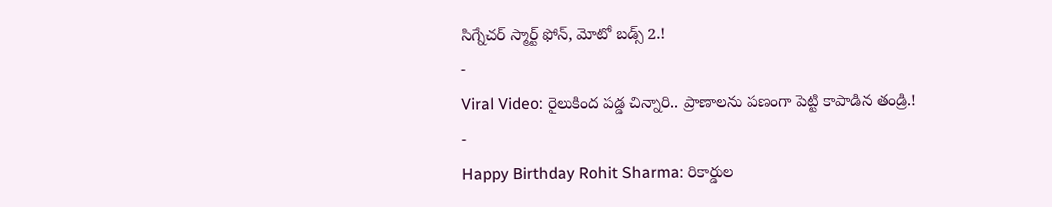సిగ్నేచర్ స్మార్ట్ ఫోన్, మోటో బడ్స్ 2.!
-
Viral Video: రైలుకింద పడ్డ చిన్నారి.. ప్రాణాలను పణంగా పెట్టి కాపాడిన తండ్రి.!
-
Happy Birthday Rohit Sharma: రికార్డుల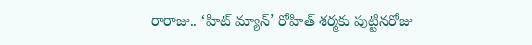రారాజు.. ‘హిట్ మ్యాన్’ రోహిత్ శర్మకు పుట్టినరోజు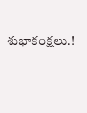శుభాకంక్షలు.!